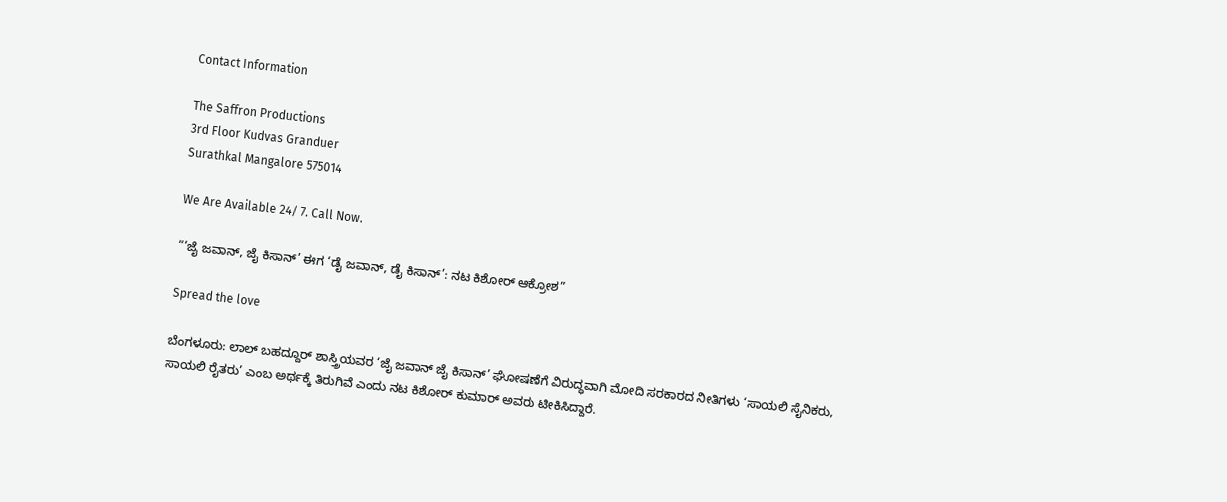Contact Information

The Saffron Productions
3rd Floor Kudvas Granduer
Surathkal Mangalore 575014

We Are Available 24/ 7. Call Now.

“‘ಜೈ ಜವಾನ್, ಜೈ ಕಿಸಾನ್’ ಈಗ ‘ಡೈ ಜವಾನ್, ಡೈ ಕಿಸಾನ್’: ನಟ ಕಿಶೋರ್ ಆಕ್ರೋಶ”

Spread the love

ಬೆಂಗಳೂರು: ಲಾಲ್ ಬಹದ್ದೂರ್ ಶಾಸ್ತ್ರಿಯವರ ‘ಜೈ ಜವಾನ್ ಜೈ ಕಿಸಾನ್’ ಘೋಷಣೆಗೆ ವಿರುದ್ಧವಾಗಿ ಮೋದಿ ಸರಕಾರದ ನೀತಿಗಳು ‘ಸಾಯಲಿ ಸೈನಿಕರು, ಸಾಯಲಿ ರೈತರು’ ಎಂಬ ಅರ್ಥಕ್ಕೆ ತಿರುಗಿವೆ ಎಂದು ನಟ ಕಿಶೋ‌ರ್ ಕುಮಾ‌ರ್ ಅವರು ಟೀಕಿಸಿದ್ದಾರೆ.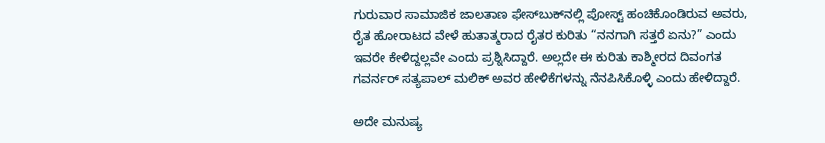ಗುರುವಾರ ಸಾಮಾಜಿಕ ಜಾಲತಾಣ ಫೇಸ್‌ಬುಕ್‌ನಲ್ಲಿ ಪೋಸ್ಟ್ ಹಂಚಿಕೊಂಡಿರುವ ಅವರು, ರೈತ ಹೋರಾಟದ ವೇಳೆ ಹುತಾತ್ಮರಾದ ರೈತರ ಕುರಿತು “ನನಗಾಗಿ ಸತ್ತರೆ ಏನು?” ಎಂದು ಇವರೇ ಕೇಳಿದ್ದಲ್ಲವೇ ಎಂದು ಪ್ರಶ್ನಿಸಿದ್ದಾರೆ. ಅಲ್ಲದೇ ಈ ಕುರಿತು ಕಾಶ್ಮೀರದ ದಿವಂಗತ ಗವರ್ನರ್ ಸತ್ಯಪಾಲ್ ಮಲಿಕ್ ಅವರ ಹೇಳಿಕೆಗಳನ್ನು ನೆನಪಿಸಿಕೊಳ್ಳಿ ಎಂದು ಹೇಳಿದ್ದಾರೆ.

ಅದೇ ಮನುಷ್ಯ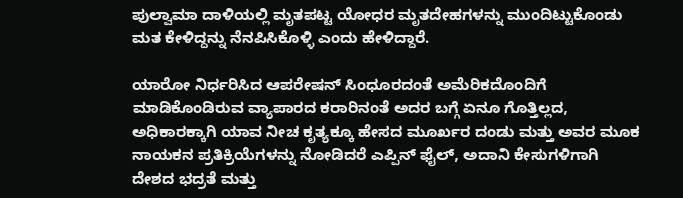ಪುಲ್ವಾಮಾ ದಾಳಿಯಲ್ಲಿ ಮೃತಪಟ್ಟ ಯೋಧರ ಮೃತದೇಹಗಳನ್ನು ಮುಂದಿಟ್ಟುಕೊಂಡು ಮತ ಕೇಳಿದ್ದನ್ನು ನೆನಪಿಸಿಕೊಳ್ಳಿ ಎಂದು ಹೇಳಿದ್ದಾರೆ.

ಯಾರೋ ನಿರ್ಧರಿಸಿದ ಆಪರೇಷನ್ ಸಿಂಧೂರದಂತೆ ಅಮೆರಿಕದೊಂದಿಗೆ ಮಾಡಿಕೊಂಡಿರುವ ವ್ಯಾಪಾರದ ಕರಾರಿನಂತೆ ಅದರ ಬಗ್ಗೆ ಏನೂ ಗೊತ್ತಿಲ್ಲದ, ಅಧಿಕಾರಕ್ಕಾಗಿ ಯಾವ ನೀಚ ಕೃತ್ಯಕ್ಕೂ ಹೇಸದ ಮೂರ್ಖರ ದಂಡು ಮತ್ತು ಅವರ ಮೂಕ ನಾಯಕನ ಪ್ರತಿಕ್ರಿಯೆಗಳನ್ನು ನೋಡಿದರೆ ಎಪ್ಪಿನ್ ಫೈಲ್, ಅದಾನಿ ಕೇಸುಗಳಿಗಾಗಿ ದೇಶದ ಭದ್ರತೆ ಮತ್ತು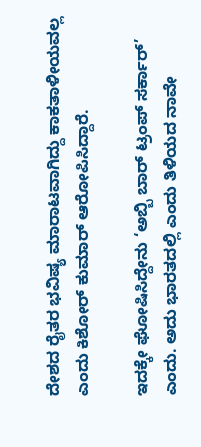ದೇಶದ ರೈತರ ಭವಿಷ್ಯ ಮಾರಾಟವಾಗಿದ್ದು ಕಾಕತಾಳೀಯವಲ್ಲ ಎಂದು ಕಿಶೋರ್ ಕುಮಾ‌ರ್ ಆರೋಪಿಸಿದ್ದಾರೆ.

ಇದಕ್ಕೇ ಘೋಷಿಸಿದ್ದೇನು ‘ಅಬ್ಬಿ ಬಾರ್ ಟ್ರಂಪ್ ಸರ್ಕಾರ್’ ಎಂದು. ಅದು ಭಾರತದಲ್ಲಿ ಎಂದು ತಿಳಿಯದ ನಾವೇ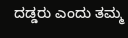ದಡ್ಡರು ಎಂದು ತಮ್ಮ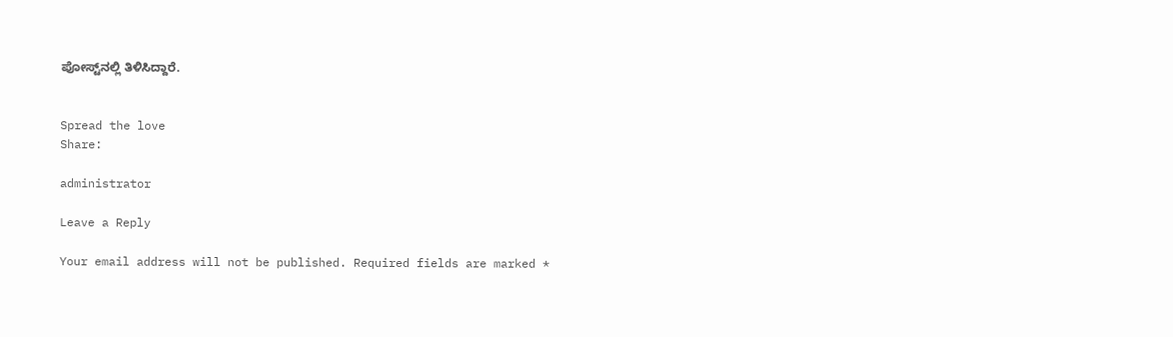ಪೋಸ್ಟ್‌ನಲ್ಲಿ ತಿಳಿಸಿದ್ದಾರೆ.


Spread the love
Share:

administrator

Leave a Reply

Your email address will not be published. Required fields are marked *